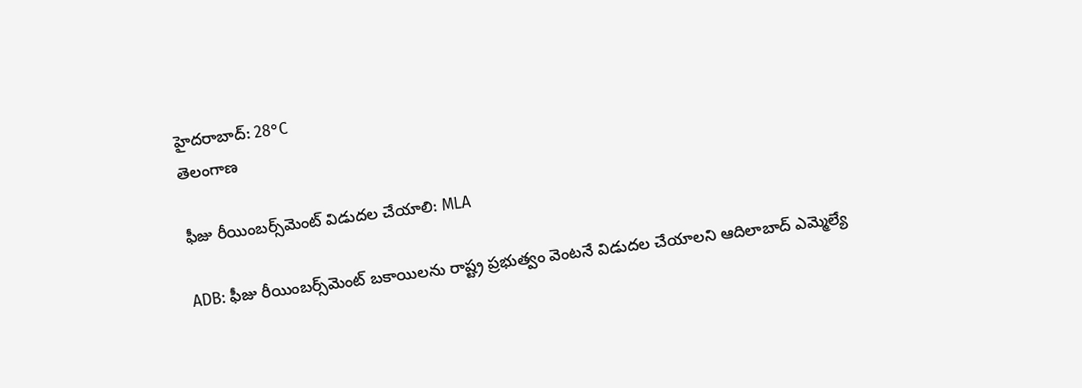హైదరాబాద్: 28°C
తెలంగాణ

ఫీజు రీయింబర్స్‌మెంట్ విడుదల చేయాలి: MLA

ADB: ఫీజు రీయింబర్స్‌మెంట్ బకాయిలను రాష్ట్ర ప్రభుత్వం వెంటనే విడుదల చేయాలని ఆదిలాబాద్ ఎమ్మెల్యే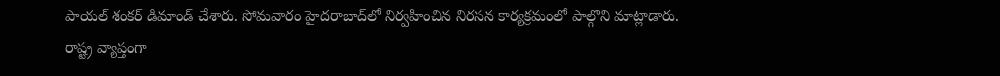పాయల్ శంకర్ డిమాండ్ చేశారు. సోమవారం హైదరాబాద్‌లో నిర్వహించిన నిరసన కార్యక్రమంలో పాల్గొని మాట్లాడారు. రాష్ట్ర వ్యాప్తంగా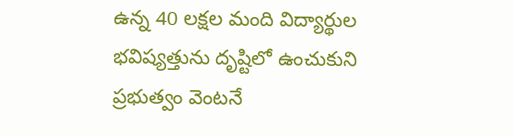ఉన్న 40 లక్షల మంది విద్యార్థుల భవిష్యత్తును దృష్టిలో ఉంచుకుని ప్రభుత్వం వెంటనే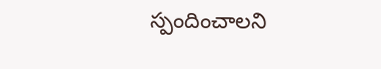స్పందించాలని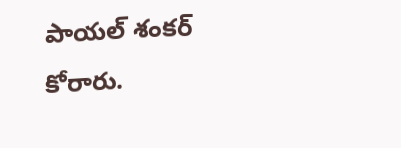పాయల్ శంకర్ కోరారు.